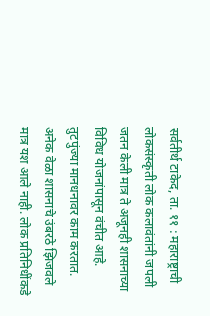सर्वतीर्थ टाकेद, ता. ११ : महाराष्ट्राची लोकसंस्कृती लोक कलावंतांनी जपली जतन केली मात्र ते अजूनही शासनाच्या विविध योजनांपासून वंचीत आहे. तुटपुंज्या मानधनावर काम करतात. अनेक वेळा शासनाचे उंबरठे झिजवले मात्र यश आले नाही. लोक प्रतिनिधींकडे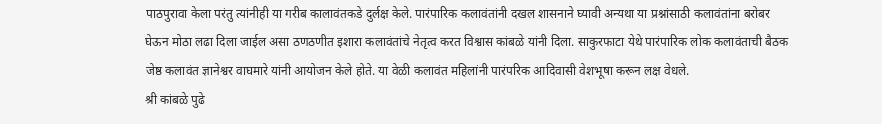पाठपुरावा केला परंतु त्यांनीही या गरीब कालावंतकडे दुर्लक्ष केले. पारंपारिक कलावंतांनी दखल शासनाने घ्यावी अन्यथा या प्रश्नांसाठी कलावंतांना बरोबर घेऊन मोठा लढा दिला जाईल असा ठणठणीत इशारा कलावंतांचे नेतृत्व करत विश्वास कांबळे यांनी दिला. साकुरफाटा येथे पारंपारिक लोक कलावंताची बैठक जेष्ठ कलावंत ज्ञानेश्वर वाघमारे यांनी आयोजन केले होते. या वेळी कलावंत महिलांनी पारंपरिक आदिवासी वेशभूषा करून लक्ष वेधले.
श्री कांबळे पुढे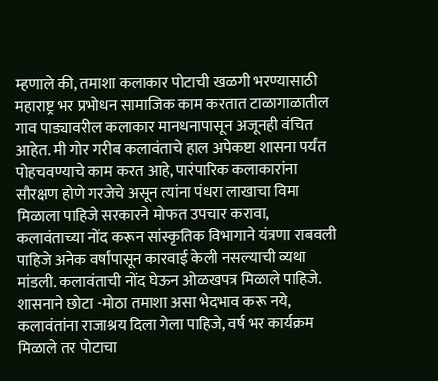म्हणाले की, तमाशा कलाकार पोटाची खळगी भरण्यासाठी महाराष्ट्र भर प्रभोधन सामाजिक काम करतात टाळागाळातील गाव पाड्यावरील कलाकार मानधनापासून अजूनही वंचित आहेत. मी गोर गरीब कलावंताचे हाल अपेकष्टा शासना पर्यंत पोहचवण्याचे काम करत आहे, पारंपारिक कलाकारांना सौरक्षण होणे गरजेचे असून त्यांना पंधरा लाखाचा विमा मिळाला पाहिजे सरकारने मोफत उपचार करावा, कलावंताच्या नोंद करून सांस्कृतिक विभागाने यंत्रणा राबवली पाहिजे अनेक वर्षांपासून कारवाई केली नसल्याची व्यथा मांडली. कलावंताची नोंद घेऊन ओळखपत्र मिळाले पाहिजे. शासनाने छोटा -मोठा तमाशा असा भेदभाव करू नये, कलावंतांना राजाश्रय दिला गेला पाहिजे, वर्ष भर कार्यक्रम मिळाले तर पोटाचा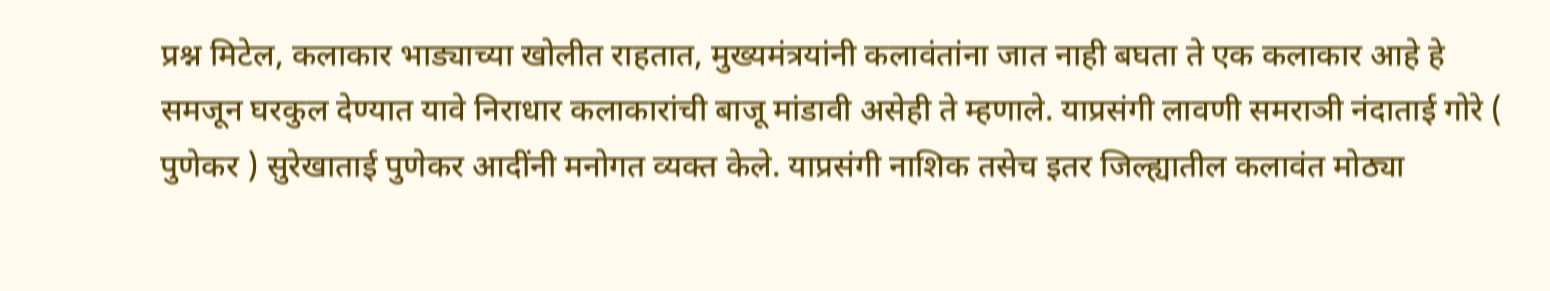प्रश्न मिटेल, कलाकार भाड्याच्या खोलीत राहतात, मुख्यमंत्रयांनी कलावंतांना जात नाही बघता ते एक कलाकार आहे हे समजून घरकुल देण्यात यावे निराधार कलाकारांची बाजू मांडावी असेही ते म्हणाले. याप्रसंगी लावणी समराञी नंदाताई गोरे ( पुणेकर ) सुरेखाताई पुणेकर आदींनी मनोगत व्यक्त केले. याप्रसंगी नाशिक तसेच इतर जिल्ह्यातील कलावंत मोठ्या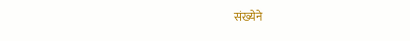संख्येने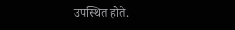उपस्थित होते.